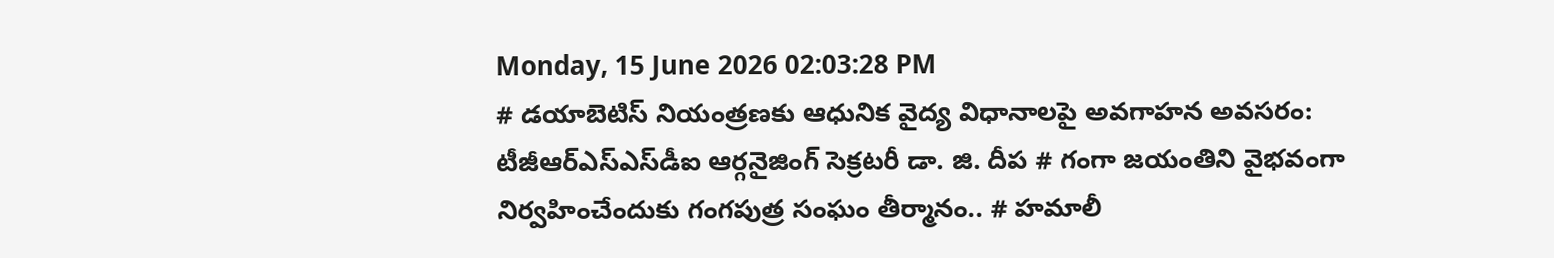Monday, 15 June 2026 02:03:28 PM
# డయాబెటిస్ నియంత్రణకు ఆధునిక వైద్య విధానాలపై అవగాహన అవసరం: టీజీఆర్‌ఎస్‌ఎస్‌డీఐ ఆర్గనైజింగ్ సెక్రటరీ డా. జి. దీప # గంగా జయంతిని వైభవంగా నిర్వహించేందుకు గంగపుత్ర సంఘం తీర్మానం.. # హమాలీ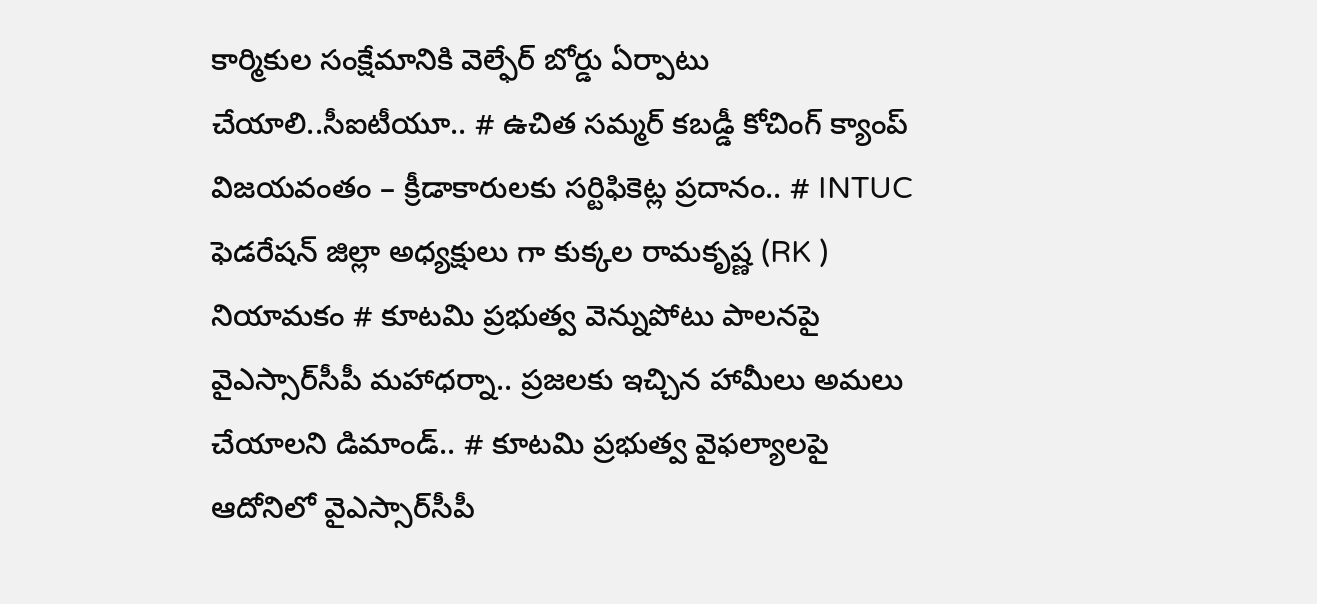కార్మికుల సంక్షేమానికి వెల్ఫేర్ బోర్డు ఏర్పాటు చేయాలి..సీఐటీయూ.. # ఉచిత సమ్మర్ కబడ్డీ కోచింగ్ క్యాంప్ విజయవంతం – క్రీడాకారులకు సర్టిఫికెట్ల ప్రదానం.. # INTUC ఫెడరేషన్ జిల్లా అధ్యక్షులు గా కుక్కల రామకృష్ణ (RK ) నియామకం # కూటమి ప్రభుత్వ వెన్నుపోటు పాలనపై వైఎస్సార్‌సీపీ మహాధర్నా.. ప్రజలకు ఇచ్చిన హామీలు అమలు చేయాలని డిమాండ్.. # కూటమి ప్రభుత్వ వైఫల్యాలపై ఆదోనిలో వైఎస్సార్‌సీపీ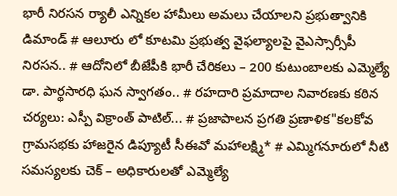భారీ నిరసన ర్యాలీ ఎన్నికల హామీలు అమలు చేయాలని ప్రభుత్వానికి డిమాండ్ # ఆలూరు లో కూటమి ప్రభుత్వ వైఫల్యాలపై వైఎస్సార్సీపీ నిరసన.. # ఆదోనిలో బీజేపీకి భారీ చేరికలు – 200 కుటుంబాలకు ఎమ్మెల్యే డా. పార్థసారధి ఘన స్వాగతం.. # రహదారి ప్రమాదాల నివారణకు కఠిన చర్యలు: ఎస్పీ విక్రాంత్ పాటిల్... # ప్రజాపాలన ప్రగతి ప్రణాళిక"కలకోవ గ్రామసభకు హాజరైన డిప్యూటీ సీఈవో మహాలక్ష్మి* # ఎమ్మిగనూరులో నీటి సమస్యలకు చెక్ – అధికారులతో ఎమ్మెల్యే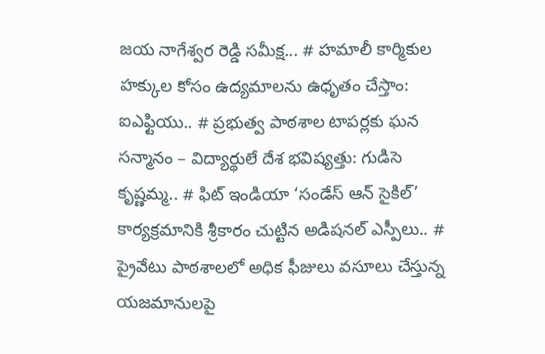జయ నాగేశ్వర రెడ్డి సమీక్ష... # హమాలీ కార్మికుల హక్కుల కోసం ఉద్యమాలను ఉధృతం చేస్తాం: ఐఎఫ్టియు.. # ప్రభుత్వ పాఠశాల టాపర్లకు ఘన సన్మానం – విద్యార్థులే దేశ భవిష్యత్తు: గుడిసె కృష్ణమ్మ.. # ఫిట్ ఇండియా ‘సండేస్ ఆన్ సైకిల్’ కార్యక్రమానికి శ్రీకారం చుట్టిన అడిషనల్ ఎస్పీలు.. # ప్రైవేటు పాఠశాలలో అధిక ఫీజులు వసూలు చేస్తున్న యజమానులపై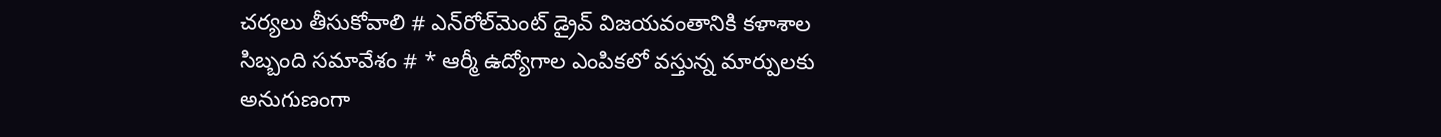చర్యలు తీసుకోవాలి # ఎన్‌రోల్‌మెంట్ డ్రైవ్ విజయవంతానికి కళాశాల సిబ్బంది సమావేశం # * ఆర్మీ ఉద్యోగాల ఎంపికలో వస్తున్న మార్పులకు అనుగుణంగా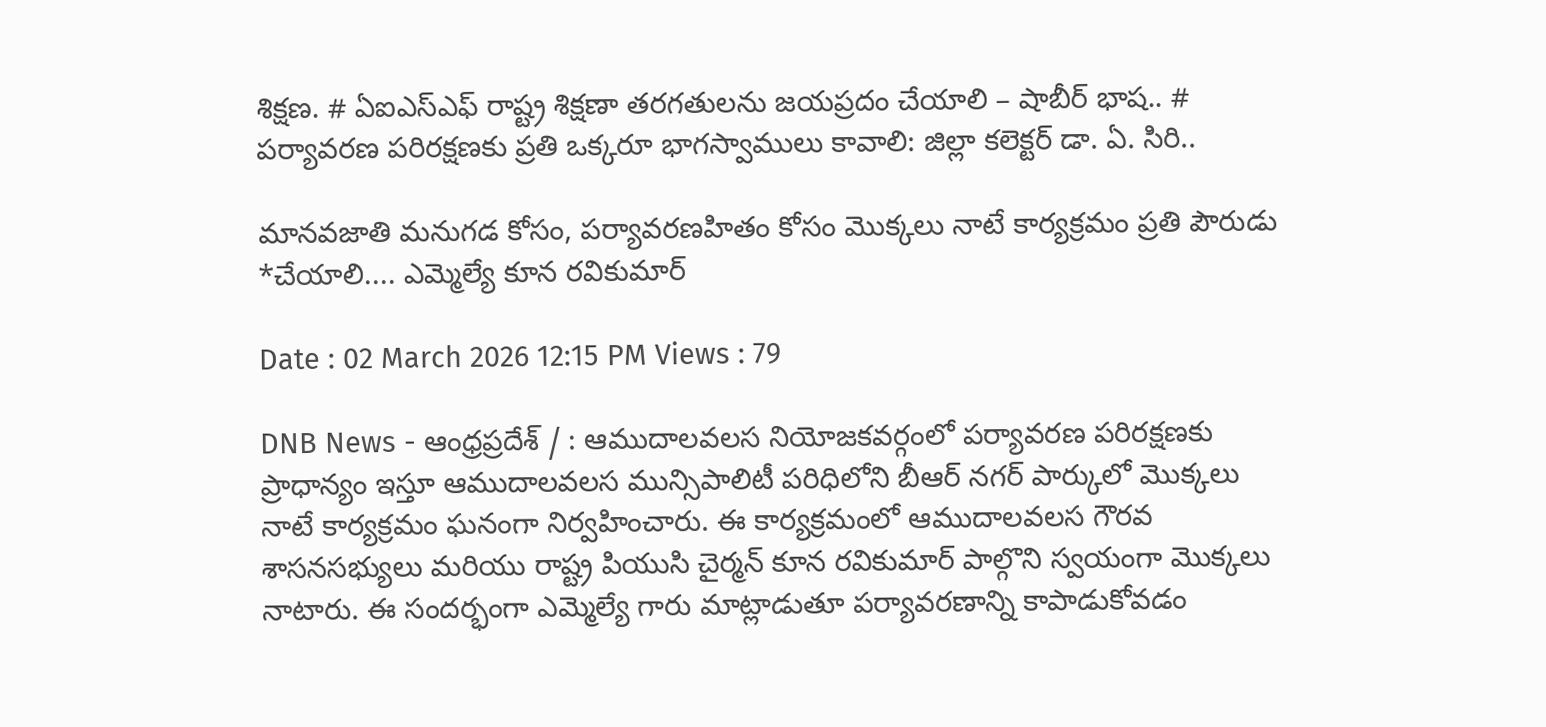శిక్షణ. # ఏఐఎస్ఎఫ్ రాష్ట్ర శిక్షణా తరగతులను జయప్రదం చేయాలి – షాబీర్ భాష.. # పర్యావరణ పరిరక్షణకు ప్రతి ఒక్కరూ భాగస్వాములు కావాలి: జిల్లా కలెక్టర్ డా. ఏ. సిరి..

మానవజాతి మనుగడ కోసం, పర్యావరణహితం కోసం మొక్కలు నాటే కార్యక్రమం ప్రతి పౌరుడు *చేయాలి.... ఎమ్మెల్యే కూన రవికుమార్

Date : 02 March 2026 12:15 PM Views : 79

DNB News - ఆంధ్రప్రదేశ్ / : ఆముదాలవలస నియోజకవర్గంలో పర్యావరణ పరిరక్షణకు ప్రాధాన్యం ఇస్తూ ఆముదాలవలస మున్సిపాలిటీ పరిధిలోని బీఆర్ నగర్ పార్కులో మొక్కలు నాటే కార్యక్రమం ఘనంగా నిర్వహించారు. ఈ కార్యక్రమంలో ఆముదాలవలస గౌరవ శాసనసభ్యులు మరియు రాష్ట్ర పియుసి చైర్మన్ కూన రవికుమార్ పాల్గొని స్వయంగా మొక్కలు నాటారు. ఈ సందర్భంగా ఎమ్మెల్యే గారు మాట్లాడుతూ పర్యావరణాన్ని కాపాడుకోవడం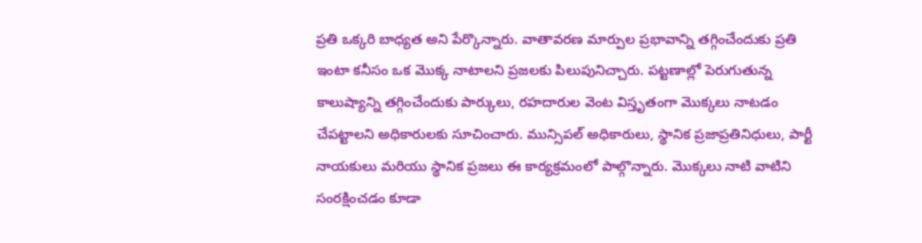ప్రతి ఒక్కరి బాధ్యత అని పేర్కొన్నారు. వాతావరణ మార్పుల ప్రభావాన్ని తగ్గించేందుకు ప్రతి ఇంటా కనీసం ఒక మొక్క నాటాలని ప్రజలకు పిలుపునిచ్చారు. పట్టణాల్లో పెరుగుతున్న కాలుష్యాన్ని తగ్గించేందుకు పార్కులు, రహదారుల వెంట విస్తృతంగా మొక్కలు నాటడం చేపట్టాలని అధికారులకు సూచించారు. మున్సిపల్ అధికారులు, స్థానిక ప్రజాప్రతినిధులు, పార్టీ నాయకులు మరియు స్థానిక ప్రజలు ఈ కార్యక్రమంలో పాల్గొన్నారు. మొక్కలు నాటి వాటిని సంరక్షించడం కూడా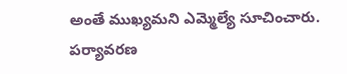అంతే ముఖ్యమని ఎమ్మెల్యే సూచించారు. పర్యావరణ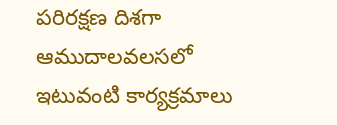పరిరక్షణ దిశగా ఆముదాలవలసలో ఇటువంటి కార్యక్రమాలు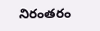నిరంతరం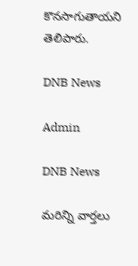కొనసాగుతాయని తెలిపారు.

DNB News

Admin

DNB News

మరిన్ని వార్తలు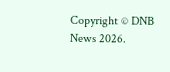Copyright © DNB News 2026.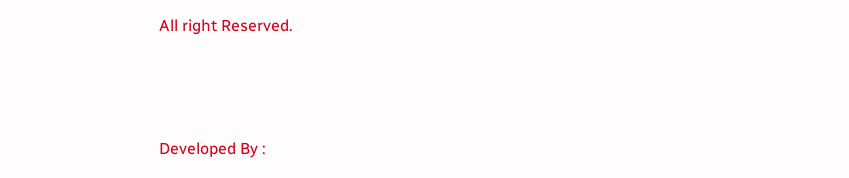All right Reserved.



Developed By :